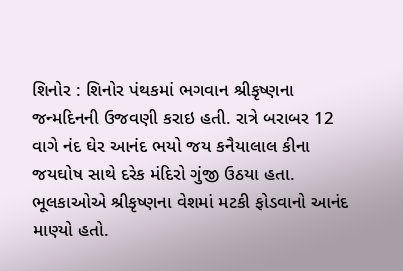શિનોર : શિનોર પંથકમાં ભગવાન શ્રીકૃષ્ણના જન્મદિનની ઉજવણી કરાઇ હતી. રાત્રે બરાબર 12 વાગે નંદ ઘેર આનંદ ભયો જય કનૈયાલાલ કીના જયઘોષ સાથે દરેક મંદિરો ગુંજી ઉઠયા હતા. ભૂલકાઓએ શ્રીકૃષ્ણના વેશમાં મટકી ફોડવાનો આનંદ માણ્યો હતો.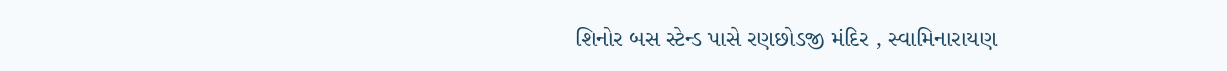શિનોર બસ સ્ટેન્ડ પાસે રણછોડજી મંદિર , સ્વામિનારાયણ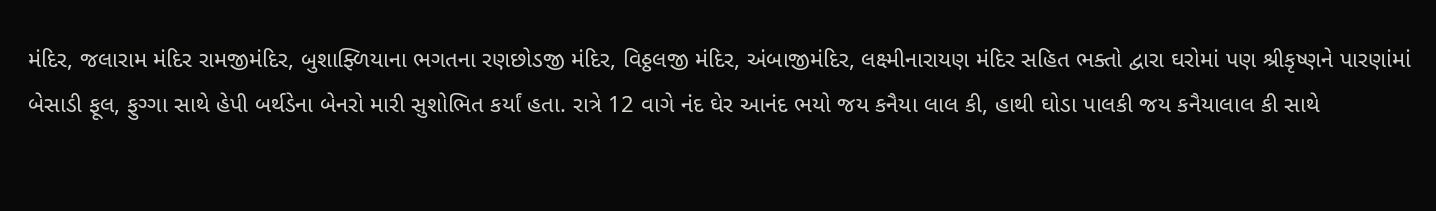મંદિર, જલારામ મંદિર રામજીમંદિર, બુશાફ્ળિયાના ભગતના રણછોડજી મંદિર, વિઠ્ઠલજી મંદિર, અંબાજીમંદિર, લક્ષ્મીનારાયણ મંદિર સહિત ભક્તો દ્વારા ઘરોમાં પણ શ્રીકૃષ્ણને પારણાંમાં બેસાડી ફૂલ, ફુગ્ગા સાથે હેપી બર્થડેના બેનરો મારી સુશોભિત કર્યાં હતા. રાત્રે 12 વાગે નંદ ઘેર આનંદ ભયો જય કનૈયા લાલ કી, હાથી ઘોડા પાલકી જય કનૈયાલાલ કી સાથે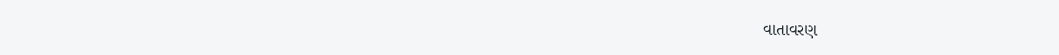વાતાવરણ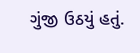ગુંજી ઉઠયું હતું.